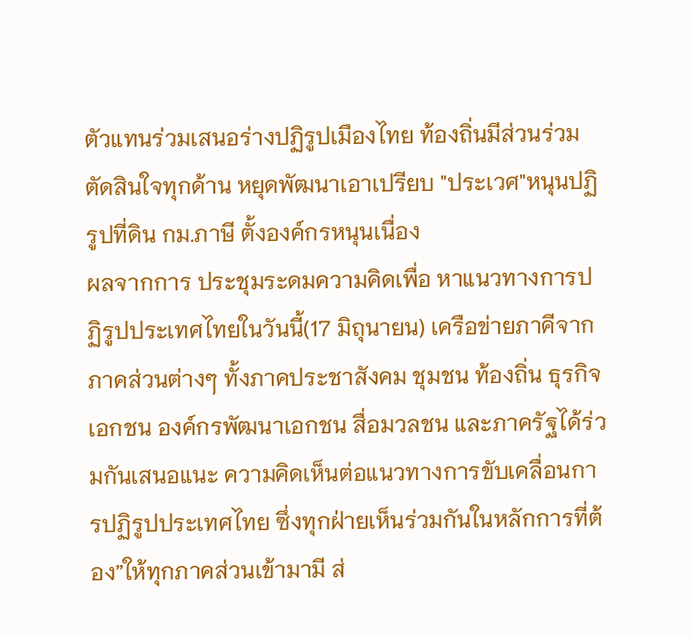ตัวแทนร่วมเสนอร่างปฏิรูปเมืองไทย ท้องถิ่นมีส่วนร่วมตัดสินใจทุกด้าน หยุดพัฒนาเอาเปรียบ "ประเวศ"หนุนปฏิรูปที่ดิน กม.ภาษี ตั้งองค์กรหนุนเนื่อง
ผลจากการ ประชุมระดมความคิดเพื่อ หาแนวทางการปฏิรูปประเทศไทยในวันนี้(17 มิถุนายน) เครือข่ายภาคีจากภาคส่วนต่างๆ ทั้งภาคประชาสังคม ชุมชน ท้องถิ่น ธุรกิจเอกชน องค์กรพัฒนาเอกชน สื่อมวลชน และภาครัฐได้ร่วมกันเสนอแนะ ความคิดเห็นต่อแนวทางการขับเคลื่อนการปฏิรูปประเทศไทย ซึ่งทุกฝ่ายเห็นร่วมกันในหลักการที่ต้อง”ให้ทุกภาคส่วนเข้ามามี ส่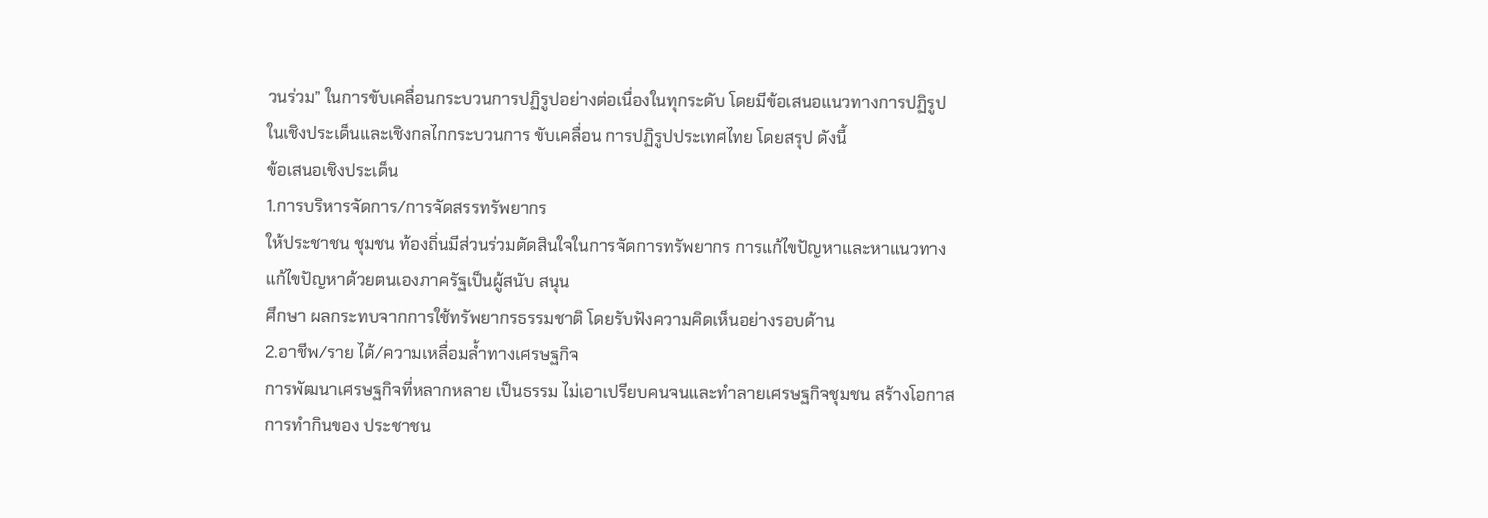วนร่วม” ในการขับเคลื่อนกระบวนการปฏิรูปอย่างต่อเนื่องในทุกระดับ โดยมีข้อเสนอแนวทางการปฏิรูปในเชิงประเด็นและเชิงกลไกกระบวนการ ขับเคลื่อน การปฏิรูปประเทศไทย โดยสรุป ดังนี้
ข้อเสนอเชิงประเด็น
1.การบริหารจัดการ/การจัดสรรทรัพยากร
ให้ประชาชน ชุมชน ท้องถิ่นมีส่วนร่วมตัดสินใจในการจัดการทรัพยากร การแก้ไขปัญหาและหาแนวทางแก้ไขปัญหาด้วยตนเองภาครัฐเป็นผู้สนับ สนุน
ศึกษา ผลกระทบจากการใช้ทรัพยากรธรรมชาติ โดยรับฟังความคิดเห็นอย่างรอบด้าน
2.อาชีพ/ราย ได้/ความเหลื่อมล้ำทางเศรษฐกิจ
การพัฒนาเศรษฐกิจที่หลากหลาย เป็นธรรม ไม่เอาเปรียบคนจนและทำลายเศรษฐกิจชุมชน สร้างโอกาสการทำกินของ ประชาชน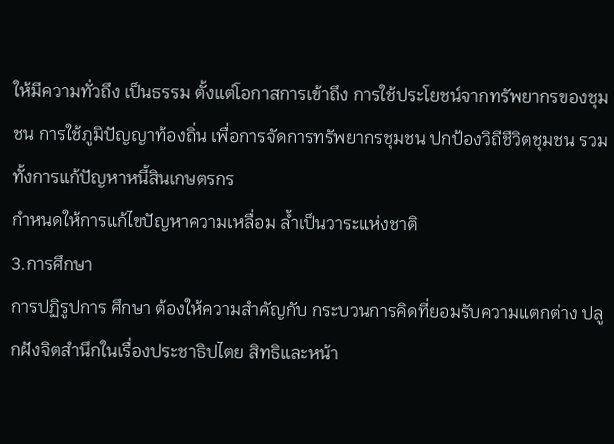ให้มีความทั่วถึง เป็นธรรม ตั้งแต่โอกาสการเข้าถึง การใช้ประโยชน์จากทรัพยากรของชุมชน การใช้ภูมิปัญญาท้องถิ่น เพื่อการจัดการทรัพยากรชุมชน ปกป้องวิถีชีวิตชุมชน รวมทั้งการแก้ปัญหาหนี้สินเกษตรกร
กำหนดให้การแก้ไขปัญหาความเหลื่อม ล้ำเป็นวาระแห่งชาติ
3.การศึกษา
การปฏิรูปการ ศึกษา ต้องให้ความสำคัญกับ กระบวนการคิดที่ยอมรับความแตกต่าง ปลูกฝังจิตสำนึกในเรื่องประชาธิปไตย สิทธิและหน้า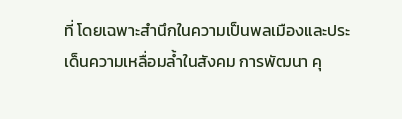ที่ โดยเฉพาะสำนึกในความเป็นพลเมืองและประเด็นความเหลื่อมล้ำในสังคม การพัฒนา คุ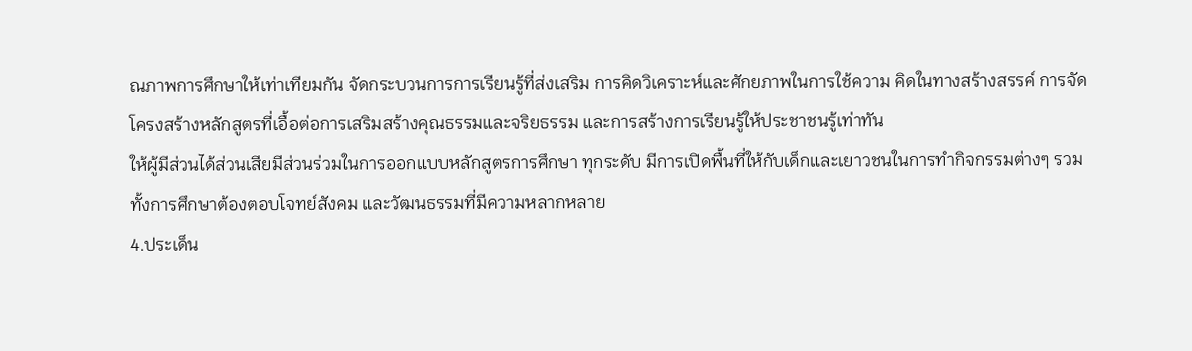ณภาพการศึกษาให้เท่าเทียมกัน จัดกระบวนการการเรียนรู้ที่ส่งเสริม การคิดวิเคราะห์และศักยภาพในการใช้ความ คิดในทางสร้างสรรค์ การจัดโครงสร้างหลักสูตรที่เอื้อต่อการเสริมสร้างคุณธรรมและจริยธรรม และการสร้างการเรียนรู้ให้ประชาชนรู้เท่าทัน
ให้ผู้มีส่วนได้ส่วนเสียมีส่วนร่วมในการออกแบบหลักสูตรการศึกษา ทุกระดับ มีการเปิดพื้นที่ให้กับเด็กและเยาวชนในการทำกิจกรรมต่างๆ รวมทั้งการศึกษาต้องตอบโจทย์สังคม และวัฒนธรรมที่มีความหลากหลาย
4.ประเด็น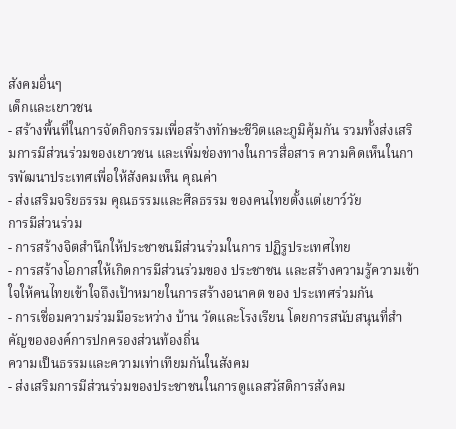สังคมอื่นๆ
เด็กและเยาวชน
- สร้างพื้นที่ในการจัดกิจกรรมเพื่อสร้างทักษะชีวิตและภูมิคุ้มกัน รวมทั้งส่งเสริมการมีส่วนร่วมของเยาวชน และเพิ่มช่องทางในการสื่อสาร ความคิดเห็นในการพัฒนาประเทศเพื่อให้สังคมเห็น คุณค่า
- ส่งเสริมจริยธรรม คุณธรรมและศีลธรรม ของคนไทยตั้งแต่เยาว์วัย
การมีส่วนร่วม
- การสร้างจิตสำนึกให้ประชาชนมีส่วนร่วมในการ ปฏิรูประเทศไทย
- การสร้างโอกาสให้เกิดการมีส่วนร่วมของ ประชาชน และสร้างความรู้ความเข้าใจให้คนไทยเข้าใจถึงเป้าหมายในการสร้างอนาคต ของ ประเทศร่วมกัน
- การเชื่อมความร่วมมือระหว่าง บ้าน วัดและโรงเรียน โดยการสนับสนุนที่สำคัญขององค์การปกครองส่วนท้องถิ่น
ความเป็นธรรมและความเท่าเทียมกันในสังคม
- ส่งเสริมการมีส่วนร่วมของประชาชนในการดูแลสวัสดิการสังคม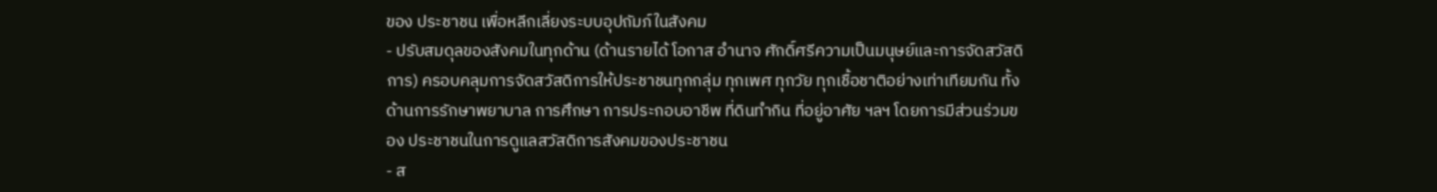ของ ประชาชน เพื่อหลีกเลี่ยงระบบอุปถัมภ์ในสังคม
- ปรับสมดุลของสังคมในทุกด้าน (ด้านรายได้ โอกาส อำนาจ ศักดิ์ศรีความเป็นมนุษย์และการจัดสวัสดิการ) ครอบคลุมการจัดสวัสดิการให้ประชาชนทุกกลุ่ม ทุกเพศ ทุกวัย ทุกเชื้อชาติอย่างเท่าเทียมกัน ทั้งด้านการรักษาพยาบาล การศึกษา การประกอบอาชีพ ที่ดินทำกิน ที่อยู่อาศัย ฯลฯ โดยการมีส่วนร่วมของ ประชาชนในการดูแลสวัสดิการสังคมของประชาชน
- ส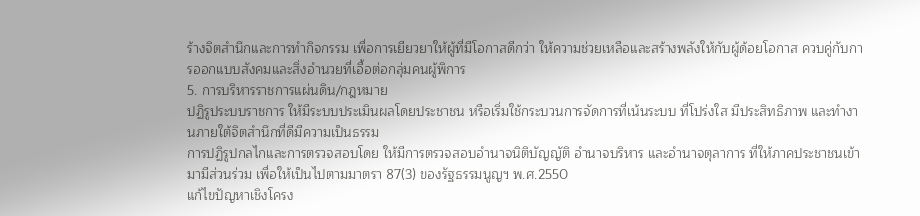ร้างจิตสำนึกและการทำกิจกรรม เพื่อการเยียวยาให้ผู้ที่มีโอกาสดีกว่า ให้ความช่วยเหลือและสร้างพลังให้กับผู้ด้อยโอกาส ควบคู่กับการออกแบบสังคมและสิ่งอำนวยที่เอื้อต่อกลุ่มคนผู้พิการ
5. การบริหารราชการแผ่นดิน/กฎหมาย
ปฏิรูประบบราชการ ให้มีระบบประเมินผลโดยประชาชน หรือเริ่มใช้กระบวนการจัดการที่เน้นระบบ ที่โปร่งใส มีประสิทธิภาพ และทำงานภายใต้จิตสำนึกที่ดีมีความเป็นธรรม
การปฏิรูปกลไกและการตรวจสอบโดย ให้มีการตรวจสอบอำนาจนิติบัญญัติ อำนาจบริหาร และอำนาจตุลาการ ที่ให้ภาคประชาชนเข้ามามีส่วนร่วม เพื่อให้เป็นไปตามมาตรา 87(3) ของรัฐธรรมนูญฯ พ.ศ.2550
แก้ไขปัญหาเชิงโครง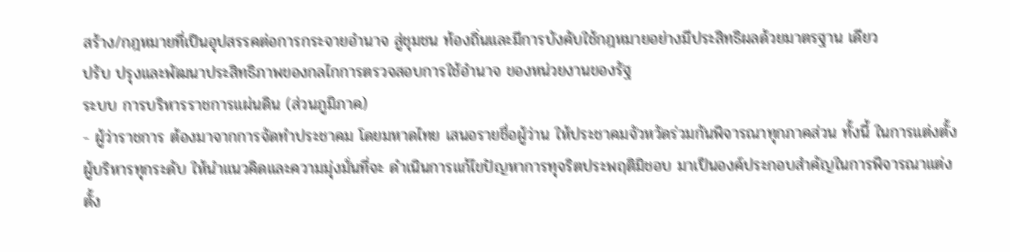สร้าง/กฎหมายที่เป็นอุปสรรคต่อการกระจายอำนาจ สู่ชุมชน ท้องถิ่นและมีการบังคับใช้กฎหมายอย่างมีประสิทธิผลด้วยมาตรฐาน เดียว
ปรับ ปรุงและพัฒนาประสิทธิภาพของกลไกการตรวจสอบการใช้อำนาจ ของหน่วยงานของรัฐ
ระบบ การบริหารราชการแผ่นดิน (ส่วนภูมิภาค)
- ผู้ว่าราชการ ต้องมาจากการจัดทำประชาคม โดยมหาดไทย เสนอรายชื่อผู้ว่าน ให้ประชาคมจัวหวัดร่วมกันพิจารณาทุกภาคส่วน ทั้งนี้ ในการแต่งตั้งผู้บริหารทุกระดับ ให้นำแนวคิดและความมุ่งมั่นที่จะ ดำเนินการแก้ไขปัญหาการทุจริตประพฤติมิชอบ มาเป็นองค์ประกอบสำคัญในการพิจารณาแต่งตั้ง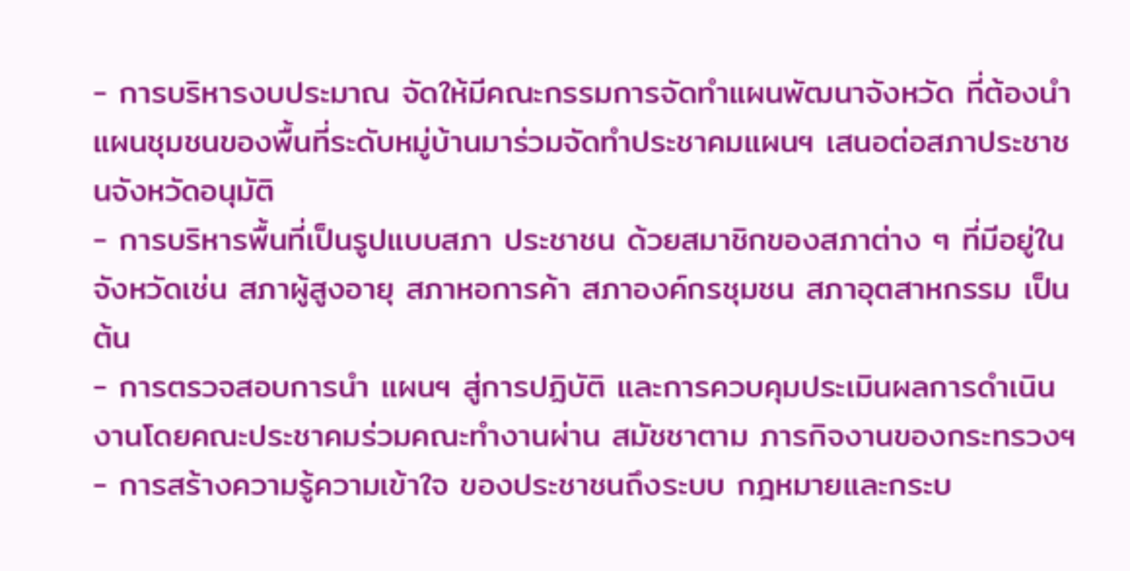- การบริหารงบประมาณ จัดให้มีคณะกรรมการจัดทำแผนพัฒนาจังหวัด ที่ต้องนำแผนชุมชนของพื้นที่ระดับหมู่บ้านมาร่วมจัดทำประชาคมแผนฯ เสนอต่อสภาประชาชนจังหวัดอนุมัติ
- การบริหารพื้นที่เป็นรูปแบบสภา ประชาชน ด้วยสมาชิกของสภาต่าง ๆ ที่มีอยู่ในจังหวัดเช่น สภาผู้สูงอายุ สภาหอการค้า สภาองค์กรชุมชน สภาอุตสาหกรรม เป็นต้น
- การตรวจสอบการนำ แผนฯ สู่การปฏิบัติ และการควบคุมประเมินผลการดำเนินงานโดยคณะประชาคมร่วมคณะทำงานผ่าน สมัชชาตาม ภารกิจงานของกระทรวงฯ
- การสร้างความรู้ความเข้าใจ ของประชาชนถึงระบบ กฎหมายและกระบ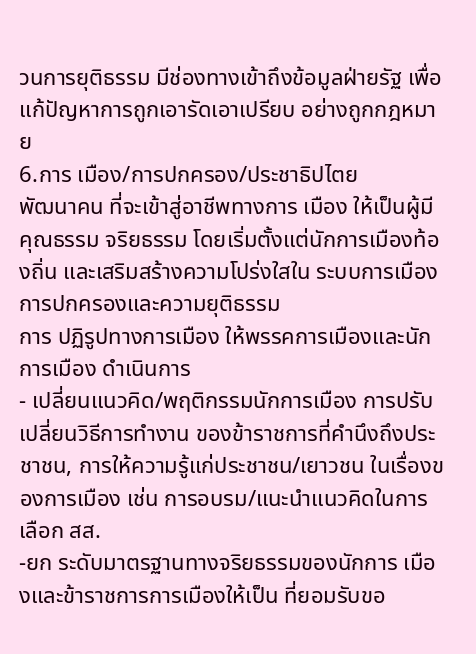วนการยุติธรรม มีช่องทางเข้าถึงข้อมูลฝ่ายรัฐ เพื่อแก้ปัญหาการถูกเอารัดเอาเปรียบ อย่างถูกกฎหมาย
6.การ เมือง/การปกครอง/ประชาธิปไตย
พัฒนาคน ที่จะเข้าสู่อาชีพทางการ เมือง ให้เป็นผู้มีคุณธรรม จริยธรรม โดยเริ่มตั้งแต่นักการเมืองท้องถิ่น และเสริมสร้างความโปร่งใสใน ระบบการเมืองการปกครองและความยุติธรรม
การ ปฏิรูปทางการเมือง ให้พรรคการเมืองและนักการเมือง ดำเนินการ
- เปลี่ยนแนวคิด/พฤติกรรมนักการเมือง การปรับเปลี่ยนวิธีการทำงาน ของข้าราชการที่คำนึงถึงประชาชน, การให้ความรู้แก่ประชาชน/เยาวชน ในเรื่องของการเมือง เช่น การอบรม/แนะนำแนวคิดในการเลือก สส.
-ยก ระดับมาตรฐานทางจริยธรรมของนักการ เมืองและข้าราชการการเมืองให้เป็น ที่ยอมรับขอ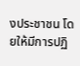งประชาชน โดยให้มีการปฏิ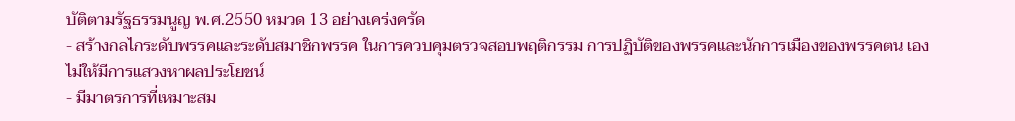บัติตามรัฐธรรมนูญ พ.ศ.2550 หมวด 13 อย่างเคร่งครัด
- สร้างกลไกระดับพรรคและระดับสมาชิกพรรค ในการควบคุมตรวจสอบพฤติกรรม การปฏิบัติของพรรคและนักการเมืองของพรรคตน เอง ไม่ให้มีการแสวงหาผลประโยชน์
- มีมาตรการที่เหมาะสม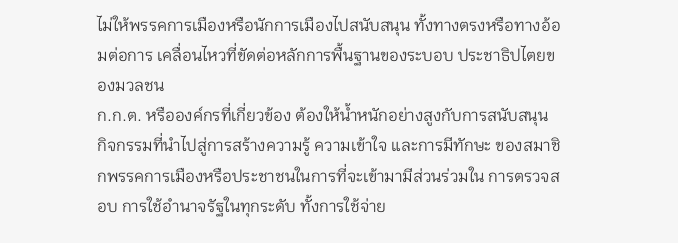ไม่ให้พรรคการเมืองหรือนักการเมืองไปสนับสนุน ทั้งทางตรงหรือทางอ้อมต่อการ เคลื่อนไหวที่ขัดต่อหลักการพื้นฐานของระบอบ ประชาธิปไตยของมวลชน
ก.ก.ต. หรือองค์กรที่เกี่ยวข้อง ต้องให้น้ำหนักอย่างสูงกับการสนับสนุน กิจกรรมที่นำไปสู่การสร้างความรู้ ความเข้าใจ และการมีทักษะ ของสมาชิกพรรคการเมืองหรือประชาชนในการที่จะเข้ามามีส่วนร่วมใน การตรวจสอบ การใช้อำนาจรัฐในทุกระดับ ทั้งการใช้จ่าย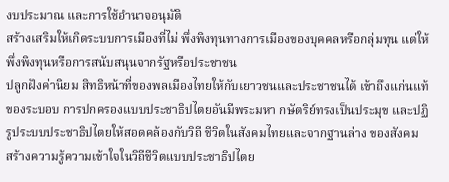งบประมาณ และการใช้อำนาจอนุมัติ
สร้างเสริมให้เกิดระบบการเมืองที่ไม่ พึ่งพิงทุนทางการเมืองของบุคคลหรือกลุ่มทุน แต่ให้พึ่งพิงทุนหรือการสนับสนุนจากรัฐหรือประชาชน
ปลูกฝังค่านิยม สิทธิหน้าที่ของพลเมืองไทยให้กับเยาวชนและประชาชนได้ เข้าถึงแก่นแท้ของระบอบ การปกครองแบบประชาธิปไตยอันมีพระมหา กษัตริย์ทรงเป็นประมุข และปฏิรูประบบประชาธิปไตยให้สอดคล้องกับวิถี ชีวิตในสังคมไทยและจากฐานล่าง ของสังคม
สร้างความรู้ความเข้าใจในวิถีชีวิตแบบประชาธิปไตย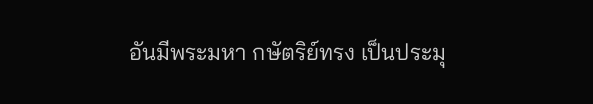อันมีพระมหา กษัตริย์ทรง เป็นประมุ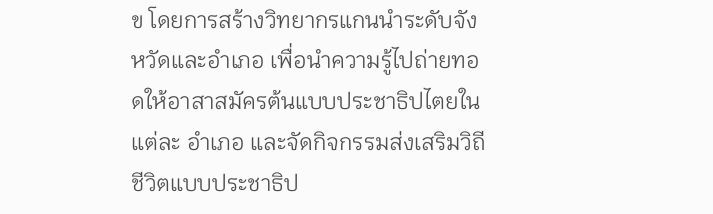ข โดยการสร้างวิทยากรแกนนำระดับจังหวัดและอำเภอ เพื่อนำความรู้ไปถ่ายทอดให้อาสาสมัครต้นแบบประชาธิปไตยในแต่ละ อำเภอ และจัดกิจกรรมส่งเสริมวิถีชีวิตแบบประชาธิป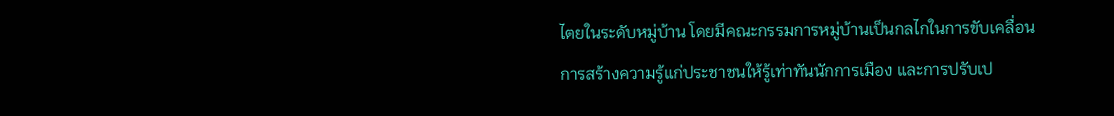ไตยในระดับหมู่บ้าน โดยมีคณะกรรมการหมู่บ้านเป็นกลไกในการขับเคลื่อน
การสร้างความรู้แก่ประชาชนให้รู้เท่าทันนักการเมือง และการปรับเป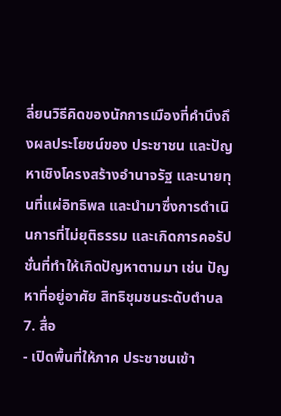ลี่ยนวิธีคิดของนักการเมืองที่คำนึงถึงผลประโยชน์ของ ประชาชน และปัญหาเชิงโครงสร้างอำนาจรัฐ และนายทุนที่แผ่อิทธิพล และนำมาซึ่งการดำเนินการที่ไม่ยุติธรรม และเกิดการคอรัปชั่นที่ทำให้เกิดปัญหาตามมา เช่น ปัญหาที่อยู่อาศัย สิทธิชุมชนระดับตำบล
7. สื่อ
- เปิดพื้นที่ให้ภาค ประชาชนเข้า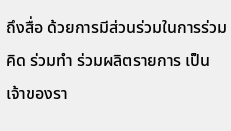ถึงสื่อ ด้วยการมีส่วนร่วมในการร่วมคิด ร่วมทำ ร่วมผลิตรายการ เป็นเจ้าของรา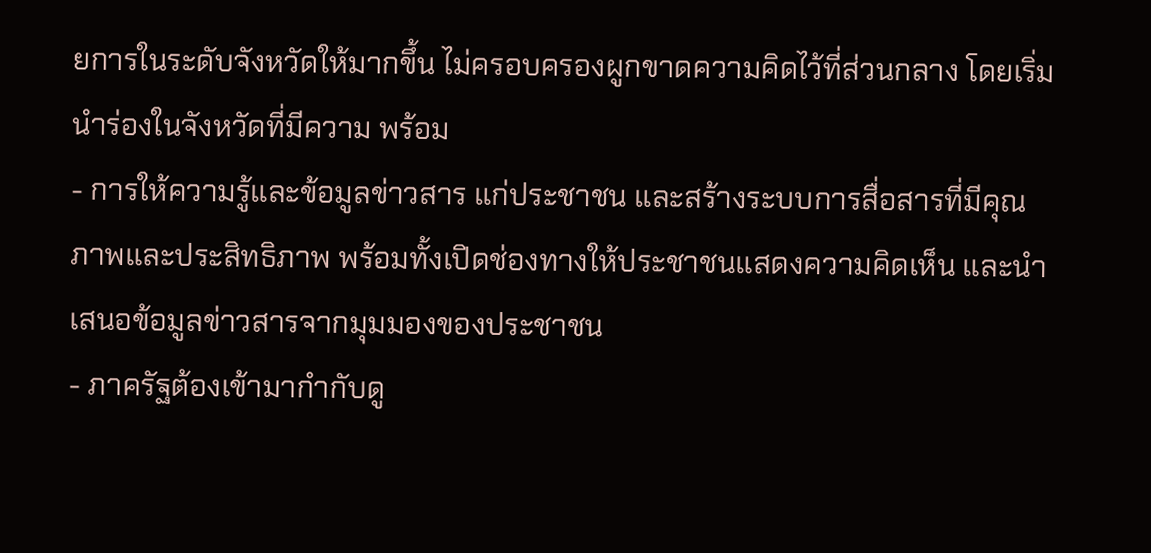ยการในระดับจังหวัดให้มากขึ้น ไม่ครอบครองผูกขาดความคิดไว้ที่ส่วนกลาง โดยเริ่มนำร่องในจังหวัดที่มีความ พร้อม
- การให้ความรู้และข้อมูลข่าวสาร แก่ประชาชน และสร้างระบบการสื่อสารที่มีคุณภาพและประสิทธิภาพ พร้อมทั้งเปิดช่องทางให้ประชาชนแสดงความคิดเห็น และนำเสนอข้อมูลข่าวสารจากมุมมองของประชาชน
- ภาครัฐต้องเข้ามากำกับดู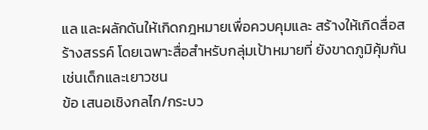แล และผลักดันให้เกิดกฎหมายเพื่อควบคุมและ สร้างให้เกิดสื่อสร้างสรรค์ โดยเฉพาะสื่อสำหรับกลุ่มเป้าหมายที่ ยังขาดภูมิคุ้มกัน เช่นเด็กและเยาวชน
ข้อ เสนอเชิงกลไก/กระบว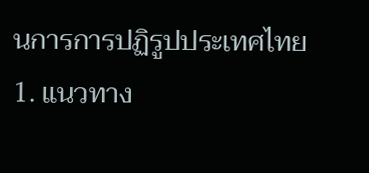นการการปฏิรูปประเทศไทย
1. แนวทาง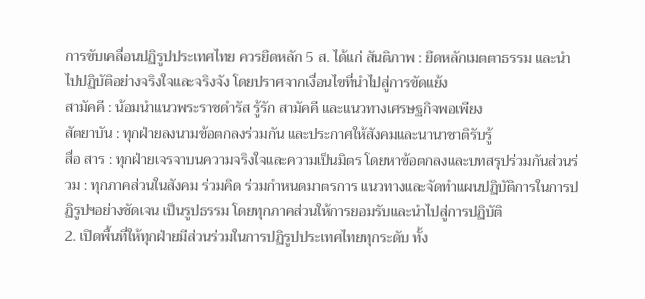การขับเคลื่อนปฏิรูปประเทศไทย ควรยึดหลัก 5 ส. ได้แก่ สันติภาพ : ยึดหลักเมตตาธรรม และนำไปปฏิบัติอย่างจริงใจและจริงจัง โดยปราศจากเงื่อนไขที่นำไปสู่การขัดแย้ง
สามัคคี : น้อมนำแนวพระราชดำรัส รู้รัก สามัคคี และแนวทางเศรษฐกิจพอเพียง
สัตยาบัน : ทุกฝ่ายลงนามข้อตกลงร่วมกัน และประกาศให้สังคมและนานาชาติรับรู้
สื่อ สาร : ทุกฝ่ายเจรจาบนความจริงใจและความเป็นมิตร โดยหาข้อตกลงและบทสรุปร่วมกันส่วนร่วม : ทุกภาคส่วนในสังคม ร่วมคิด ร่วมกำหนดมาตรการ แนวทางและจัดทำแผนปฏิบัติการในการปฏิรูปฯอย่างชัดเจน เป็นรูปธรรม โดยทุกภาคส่วนให้การยอมรับและนำไปสู่การปฏิบัติ
2. เปิดพื้นที่ให้ทุกฝ่ายมีส่วนร่วมในการปฏิรูปประเทศไทยทุกระดับ ทั้ง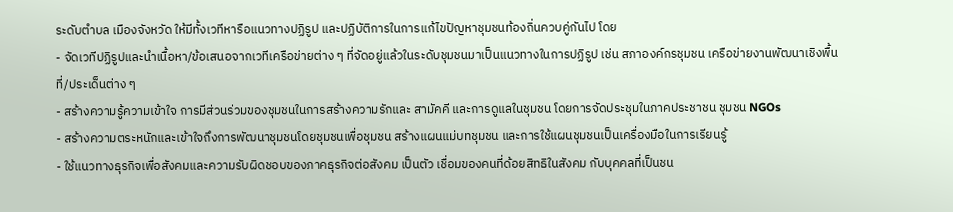ระดับตำบล เมืองจังหวัด ให้มีทั้งเวทีหารือแนวทางปฏิรูป และปฏิบัติการในการแก้ไขปัญหาชุมชนท้องถิ่นควบคู่กันไป โดย
- จัดเวทีปฏิรูปและนำเนื้อหา/ข้อเสนอจากเวทีเครือข่ายต่าง ๆ ที่จัดอยู่แล้วในระดับชุมชนมาเป็นแนวทางในการปฏิรูป เช่น สภาองค์กรชุมชน เครือข่ายงานพัฒนาเชิงพื้นที่/ประเด็นต่าง ๆ
- สร้างความรู้ความเข้าใจ การมีส่วนร่วมของชุมชนในการสร้างความรักและ สามัคคี และการดูแลในชุมชน โดยการจัดประชุมในภาคประชาชน ชุมชน NGOs
- สร้างความตระหนักและเข้าใจถึงการพัฒนาชุมชนโดยชุมชนเพื่อชุมชน สร้างแผนแม่บทชุมชน และการใช้แผนชุมชนเป็นเครื่องมือในการเรียนรู้
- ใช้แนวทางธุรกิจเพื่อสังคมและความรับผิดชอบของภาคธุรกิจต่อสังคม เป็นตัว เชื่อมของคนที่ด้อยสิทธิในสังคม กับบุคคลที่เป็นชน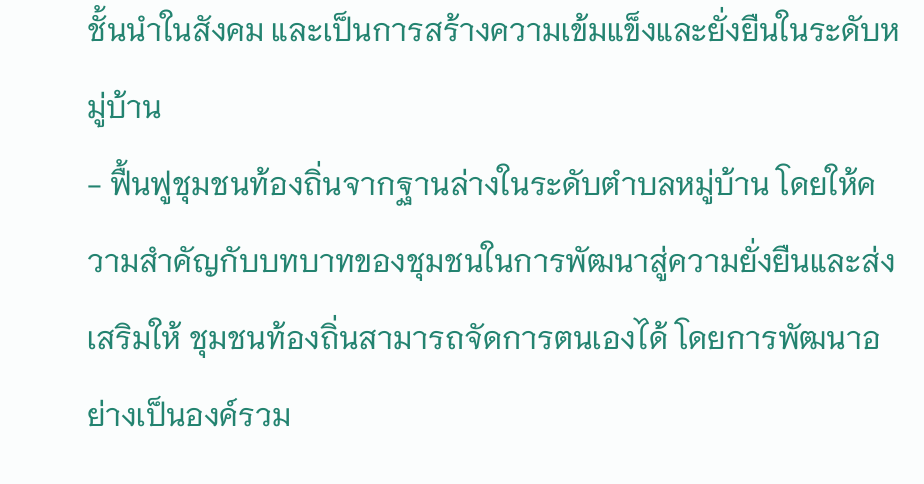ชั้นนำในสังคม และเป็นการสร้างความเข้มแข็งและยั่งยืนในระดับหมู่บ้าน
- ฟื้นฟูชุมชนท้องถิ่นจากฐานล่างในระดับตำบลหมู่บ้าน โดยให้ความสำคัญกับบทบาทของชุมชนในการพัฒนาสู่ความยั่งยืนและส่ง เสริมให้ ชุมชนท้องถิ่นสามารถจัดการตนเองได้ โดยการพัฒนาอย่างเป็นองค์รวม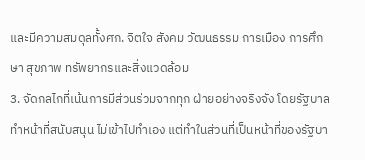และมีความสมดุลทั้งศก. จิตใจ สังคม วัฒนธรรม การเมือง การศึกษา สุขภาพ ทรัพยากรและสิ่งแวดล้อม
3. จัดกลไกที่เน้นการมีส่วนร่วมจากทุก ฝ่ายอย่างจริงจัง โดยรัฐบาลทำหน้าที่สนับสนุน ไม่เข้าไปทำเอง แต่ทำในส่วนที่เป็นหน้าที่ของรัฐบา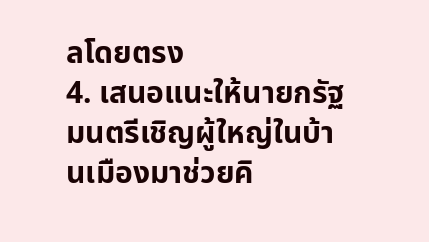ลโดยตรง
4. เสนอแนะให้นายกรัฐมนตรีเชิญผู้ใหญ่ในบ้านเมืองมาช่วยคิ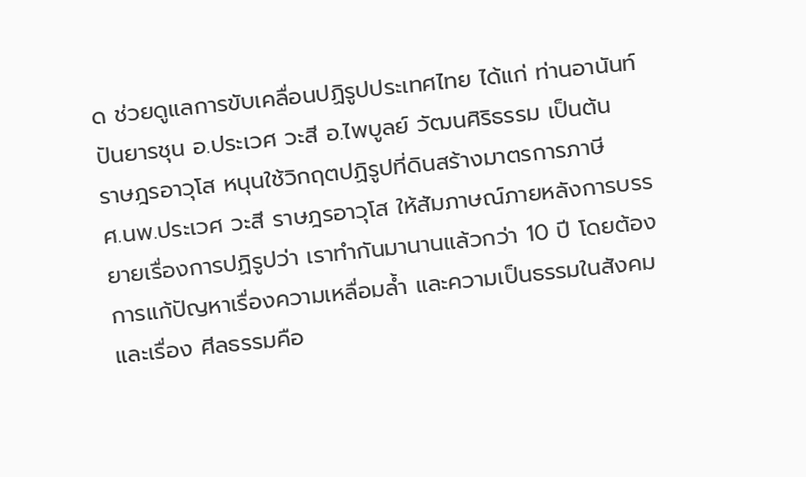ด ช่วยดูแลการขับเคลื่อนปฏิรูปประเทศไทย ได้แก่ ท่านอานันท์ ปันยารชุน อ.ประเวศ วะสี อ.ไพบูลย์ วัฒนศิริธรรม เป็นต้น
ราษฎรอาวุโส หนุนใช้วิกฤตปฏิรูปที่ดินสร้างมาตรการภาษี
ศ.นพ.ประเวศ วะสี ราษฎรอาวุโส ให้สัมภาษณ์ภายหลังการบรรยายเรื่องการปฏิรูปว่า เราทำกันมานานแล้วกว่า 10 ปี โดยต้องการแก้ปัญหาเรื่องความเหลื่อมล้ำ และความเป็นธรรมในสังคม และเรื่อง ศีลธรรมคือ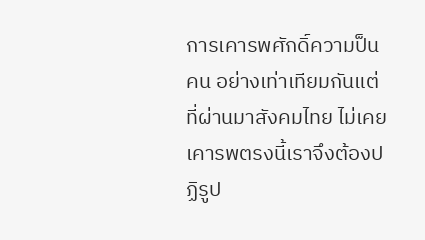การเคารพศักดิ์ความป็นคน อย่างเท่าเทียมกันแต่ที่ผ่านมาสังคมไทย ไม่เคยเคารพตรงนี้เราจึงต้องปฏิรูป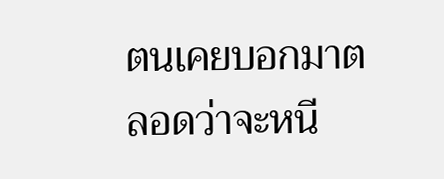ตนเคยบอกมาตลอดว่าจะหนี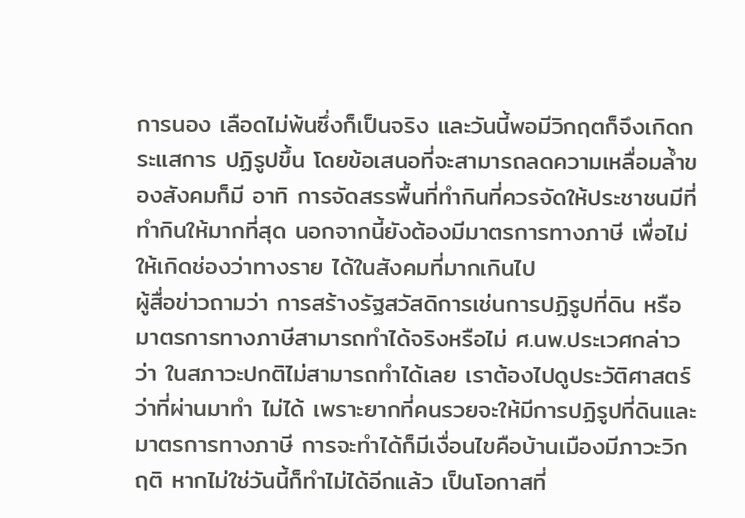การนอง เลือดไม่พ้นซึ่งก็เป็นจริง และวันนี้พอมีวิกฤตก็จึงเกิดกระแสการ ปฏิรูปขึ้น โดยข้อเสนอที่จะสามารถลดความเหลื่อมล้ำของสังคมก็มี อาทิ การจัดสรรพื้นที่ทำกินที่ควรจัดให้ประชาชนมีที่ทำกินให้มากที่สุด นอกจากนี้ยังต้องมีมาตรการทางภาษี เพื่อไม่ให้เกิดช่องว่าทางราย ได้ในสังคมที่มากเกินไป
ผู้สื่อข่าวถามว่า การสร้างรัฐสวัสดิการเช่นการปฏิรูปที่ดิน หรือมาตรการทางภาษีสามารถทำได้จริงหรือไม่ ศ.นพ.ประเวศกล่าวว่า ในสภาวะปกติไม่สามารถทำได้เลย เราต้องไปดูประวัติศาสตร์ว่าที่ผ่านมาทำ ไม่ได้ เพราะยากที่คนรวยจะให้มีการปฏิรูปที่ดินและมาตรการทางภาษี การจะทำได้ก็มีเงื่อนไขคือบ้านเมืองมีภาวะวิกฤติ หากไม่ใช่วันนี้ก็ทำไม่ได้อีกแล้ว เป็นโอกาสที่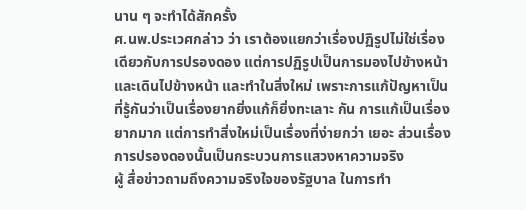นาน ๆ จะทำได้สักครั้ง
ศ.นพ.ประเวศกล่าว ว่า เราต้องแยกว่าเรื่องปฏิรูปไม่ใช่เรื่องเดียวกับการปรองดอง แต่การปฏิรูปเป็นการมองไปข้างหน้าและเดินไปข้างหน้า และทำในสิ่งใหม่ เพราะการแก้ปัญหาเป็นที่รู้กันว่าเป็นเรื่องยากยิ่งแก้ก็ยิ่งทะเลาะ กัน การแก้เป็นเรื่องยากมาก แต่การทำสิ่งใหม่เป็นเรื่องที่ง่ายกว่า เยอะ ส่วนเรื่องการปรองดองนั้นเป็นกระบวนการแสวงหาความจริง
ผู้ สื่อข่าวถามถึงความจริงใจของรัฐบาล ในการทำ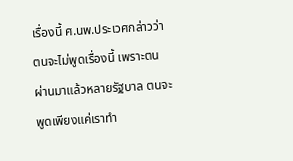เรื่องนี้ ศ.นพ.ประเวศกล่าวว่า ตนจะไม่พูดเรื่องนี้ เพราะตนผ่านมาแล้วหลายรัฐบาล ตนจะพูดเพียงแค่เราทำ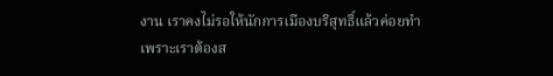งาน เราคงไม่รอให้นักการเมืองบริสุทธิ์แล้วค่อยทำ เพราะเราต้องส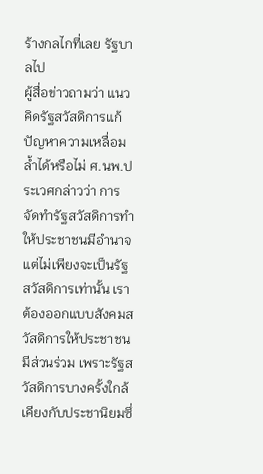ร้างกลไกที่เลย รัฐบาลไป
ผู้สื่อข่าวถามว่า แนวคิดรัฐสวัสดิการแก้ปัญหาความเหลื่อมล้ำได้หรือไม่ ศ.นพ.ประเวศกล่าวว่า การจัดทำรัฐสวัสดิการทำให้ประชาชนมีอำนาจ แต่ไม่เพียงจะเป็นรัฐสวัสดิการเท่านั้น เราต้องออกแบบสังคมสวัสดิการให้ประชาชนมีส่วนร่วม เพราะรัฐสวัสดิการบางครั้งใกล้เคียงกับประชานิยมซึ่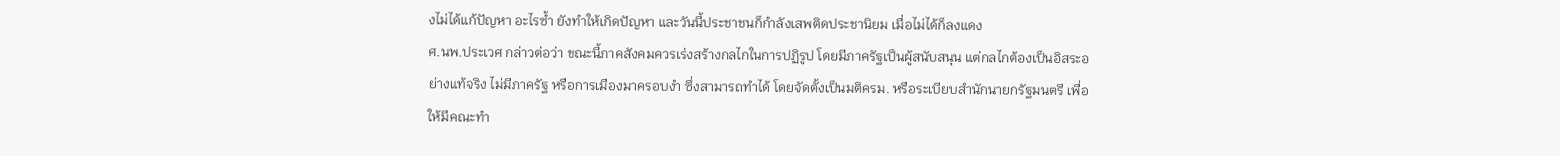งไม่ได้แก้ปัญหา อะไรซ้ำ ยังทำให้เกิดปัญหา และวันนี้ประชาชนก็กำลังเสพติดประชานิยม เมื่อไม่ได้ก็ลงแดง
ศ.นพ.ประเวศ กล่าวต่อว่า ขณะนี้ภาคสังคมควรเร่งสร้างกลไกในการปฏิรูป โดยมีภาครัฐเป็นผู้สนับสนุน แต่กลไกต้องเป็นอิสระอย่างแท้จริง ไม่มีภาครัฐ หรือการเมืองมาครอบงำ ซึ่งสามารถทำได้ โดยจัดตั้งเป็นมติครม. หรือระเบียบสำนักนายกรัฐมนตรี เพื่อให้มีคณะทำ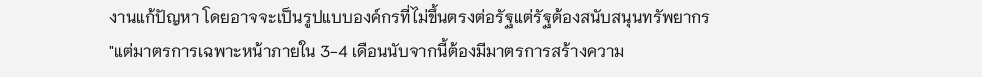งานแก้ปัญหา โดยอาจจะเป็นรูปแบบองค์กรที่ไม่ขึ้นตรงต่อรัฐแต่รัฐต้องสนับสนุนทรัพยากร
"แต่มาตรการเฉพาะหน้าภายใน 3-4 เดือนนับจากนี้ต้องมีมาตรการสร้างความ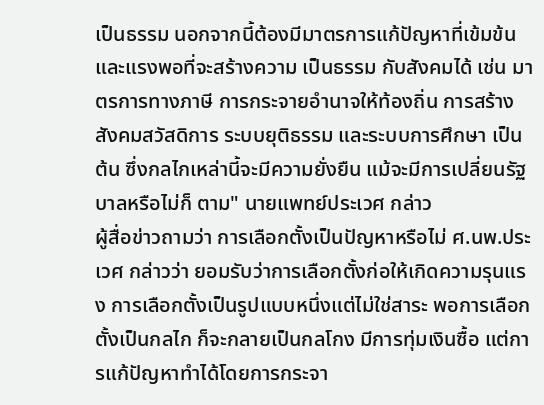เป็นธรรม นอกจากนี้ต้องมีมาตรการแก้ปัญหาที่เข้มข้นและแรงพอที่จะสร้างความ เป็นธรรม กับสังคมได้ เช่น มาตรการทางภาษี การกระจายอำนาจให้ท้องถิ่น การสร้างสังคมสวัสดิการ ระบบยุติธรรม และระบบการศึกษา เป็นต้น ซึ่งกลไกเหล่านี้จะมีความยั่งยืน แม้จะมีการเปลี่ยนรัฐบาลหรือไม่ก็ ตาม" นายแพทย์ประเวศ กล่าว
ผู้สื่อข่าวถามว่า การเลือกตั้งเป็นปัญหาหรือไม่ ศ.นพ.ประเวศ กล่าวว่า ยอมรับว่าการเลือกตั้งก่อให้เกิดความรุนแรง การเลือกตั้งเป็นรูปแบบหนึ่งแต่ไม่ใช่สาระ พอการเลือกตั้งเป็นกลไก ก็จะกลายเป็นกลโกง มีการทุ่มเงินซื้อ แต่การแก้ปัญหาทำได้โดยการกระจา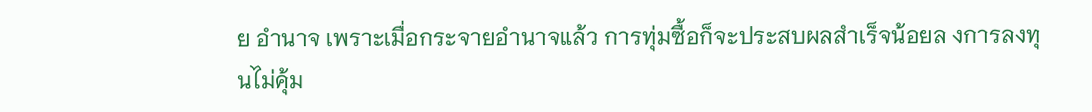ย อำนาจ เพราะเมื่อกระจายอำนาจแล้ว การทุ่มซื้อก็จะประสบผลสำเร็จน้อยล งการลงทุนไม่คุ้ม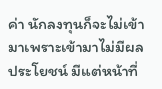ค่า นักลงทุนก็จะไม่เข้ามาเพราะเข้ามาไม่มีผลประโยชน์ มีแต่หน้าที่